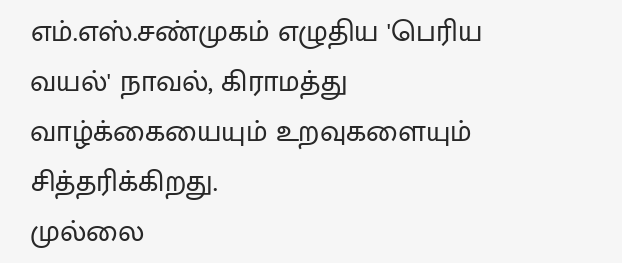எம்.எஸ்.சண்முகம் எழுதிய 'பெரிய வயல்' நாவல், கிராமத்து வாழ்க்கையையும் உறவுகளையும் சித்தரிக்கிறது.
முல்லை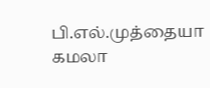பி.எல்.முத்தையா
கமலா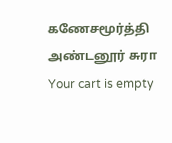கணேசமூர்த்தி
அண்டனூர் சுரா
Your cart is empty